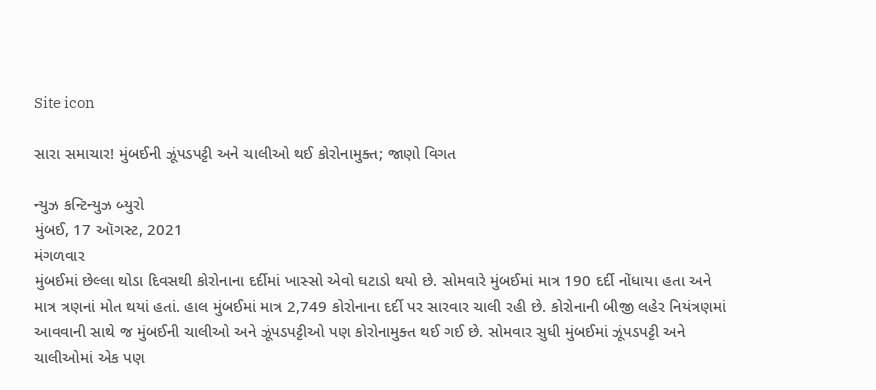Site icon

સારા સમાચાર! મુંબઈની ઝૂંપડપટ્ટી અને ચાલીઓ થઈ કોરોનામુક્ત; જાણો વિગત

ન્યુઝ કન્ટિન્યુઝ બ્યુરો
મુંબઈ, 17 ઑગસ્ટ, 2021
મંગળવાર
મુંબઈમાં છેલ્લા થોડા દિવસથી કોરોનાના દર્દીમાં ખાસ્સો એવો ઘટાડો થયો છે. સોમવારે મુંબઈમાં માત્ર 190 દર્દી નોંધાયા હતા અને માત્ર ત્રણનાં મોત થયાં હતાં. હાલ મુંબઈમાં માત્ર 2,749 કોરોનાના દર્દી પર સારવાર ચાલી રહી છે. કોરોનાની બીજી લહેર નિયંત્રણમાં આવવાની સાથે જ મુંબઈની ચાલીઓ અને ઝૂંપડપટ્ટીઓ પણ કોરોનામુક્ત થઈ ગઈ છે. સોમવાર સુધી મુંબઈમાં ઝૂંપડપટ્ટી અને ચાલીઓમાં એક પણ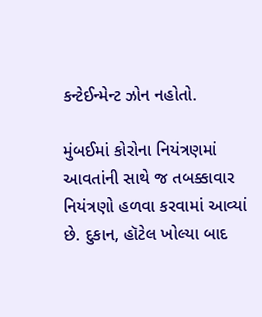કન્ટેઈન્મેન્ટ ઝોન નહોતો.

મુંબઈમાં કોરોના નિયંત્રણમાં આવતાંની સાથે જ તબક્કાવાર નિયંત્રણો હળવા કરવામાં આવ્યાં છે. દુકાન, હૉટેલ ખોલ્યા બાદ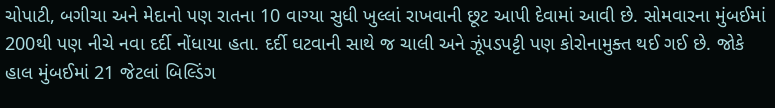ચોપાટી, બગીચા અને મેદાનો પણ રાતના 10 વાગ્યા સુધી ખુલ્લાં રાખવાની છૂટ આપી દેવામાં આવી છે. સોમવારના મુંબઈમાં 200થી પણ નીચે નવા દર્દી નોંધાયા હતા. દર્દી ઘટવાની સાથે જ ચાલી અને ઝૂંપડપટ્ટી પણ કોરોનામુક્ત થઈ ગઈ છે. જોકે હાલ મુંબઈમાં 21 જેટલાં બિલ્ડિંગ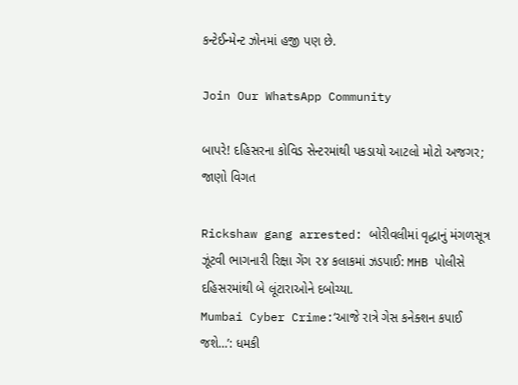કન્ટેઈન્મેન્ટ ઝોનમાં હજી પણ છે.

Join Our WhatsApp Community

બાપરે! દહિસરના કોવિડ સેન્ટરમાંથી પકડાયો આટલો મોટો અજગર; જાણો વિગત

Rickshaw gang arrested: બોરીવલીમાં વૃદ્ધાનું મંગળસૂત્ર ઝૂંટવી ભાગનારી રિક્ષા ગેંગ ૨૪ કલાકમાં ઝડપાઈ: MHB પોલીસે દહિસરમાંથી બે લૂંટારાઓને દબોચ્યા.
Mumbai Cyber Crime:‘આજે રાત્રે ગેસ કનેક્શન કપાઈ જશે…’: ધમકી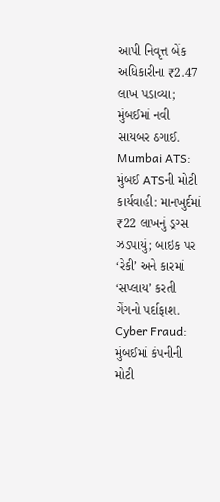આપી નિવૃત્ત બેંક અધિકારીના ₹2.47 લાખ પડાવ્યા; મુંબઈમાં નવી સાયબર ઠગાઈ.
Mumbai ATS: મુંબઈ ATSની મોટી કાર્યવાહી: માનખુર્દમાં ₹22 લાખનું ડ્રગ્સ ઝડપાયું; બાઇક પર ‘રેકી’ અને કારમાં ‘સપ્લાય’ કરતી ગેંગનો પર્દાફાશ.
Cyber Fraud: મુંબઈમાં કંપનીની મોટી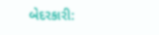બેદરકારી: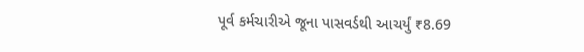પૂર્વ કર્મચારીએ જૂના પાસવર્ડથી આચર્યું ₹8.69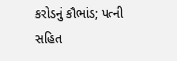કરોડનું કૌભાંડ; પત્ની સહિત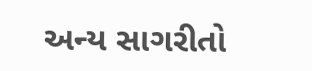અન્ય સાગરીતો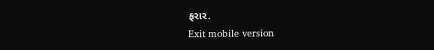ફરાર.
Exit mobile version